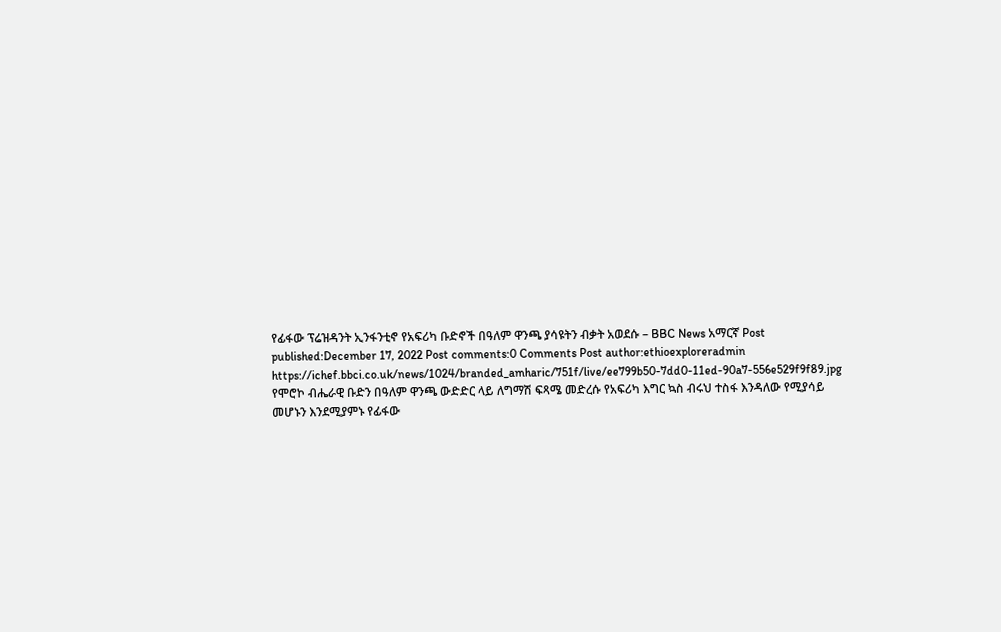የፊፋው ፕሬዝዳንት ኢንፋንቲኖ የአፍሪካ ቡድኖች በዓለም ዋንጫ ያሳዩትን ብቃት አወደሱ – BBC News አማርኛ Post published:December 17, 2022 Post comments:0 Comments Post author:ethioexploreradmin https://ichef.bbci.co.uk/news/1024/branded_amharic/751f/live/ee799b50-7dd0-11ed-90a7-556e529f9f89.jpg የሞሮኮ ብሔራዊ ቡድን በዓለም ዋንጫ ውድድር ላይ ለግማሽ ፍጻሜ መድረሱ የአፍሪካ እግር ኳስ ብሩህ ተስፋ እንዳለው የሚያሳይ መሆኑን እንደሚያምኑ የፊፋው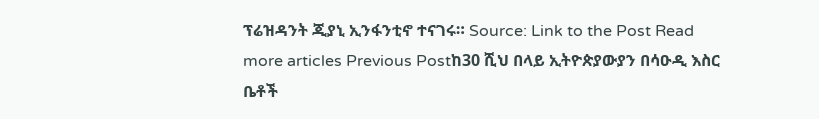ፕሬዝዳንት ጂያኒ ኢንፋንቲኖ ተናገሩ። Source: Link to the Post Read more articles Previous Postከ30 ሺህ በላይ ኢትዮጵያውያን በሳዑዲ እስር ቤቶች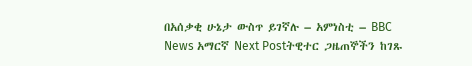በአሰቃቂ ሁኔታ ውስጥ ይገኛሉ – አምነስቲ – BBC News አማርኛ Next Postትዊተር ጋዜጠኞችን ከገጹ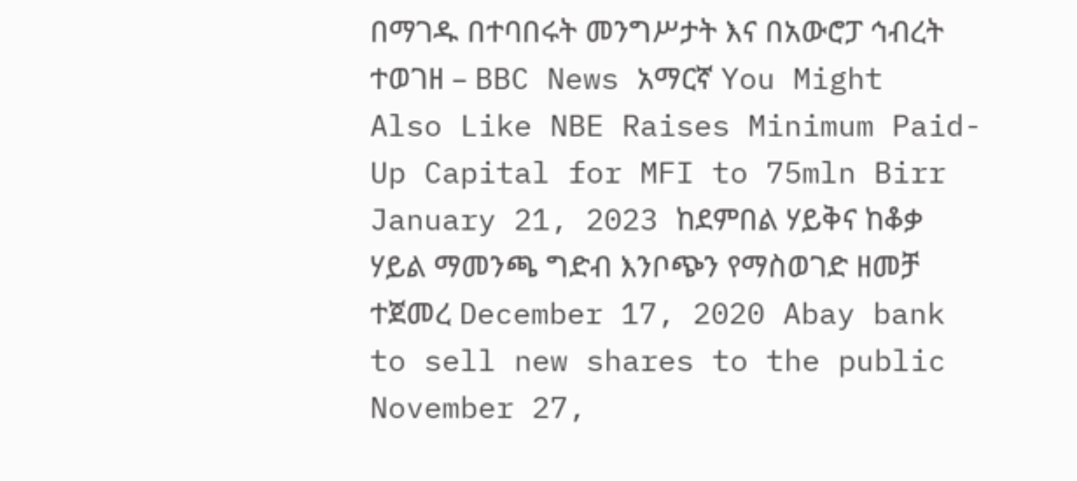በማገዱ በተባበሩት መንግሥታት እና በአውሮፓ ኅብረት ተወገዘ – BBC News አማርኛ You Might Also Like NBE Raises Minimum Paid-Up Capital for MFI to 75mln Birr January 21, 2023 ከደምበል ሃይቅና ከቆቃ ሃይል ማመንጫ ግድብ እንቦጭን የማስወገድ ዘመቻ ተጀመረ December 17, 2020 Abay bank to sell new shares to the public November 27,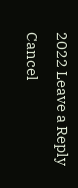2022 Leave a Reply Cancel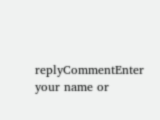replyCommentEnter your name or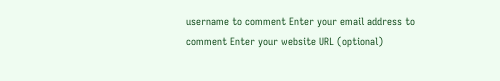username to comment Enter your email address to comment Enter your website URL (optional)